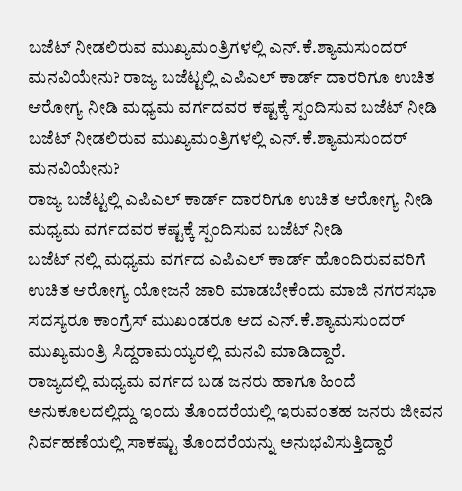ಬಜೆಟ್ ನೀಡಲಿರುವ ಮುಖ್ಯಮಂತ್ರಿಗಳಲ್ಲಿ ಎನ್.ಕೆ.ಶ್ಯಾಮಸುಂದರ್ ಮನವಿಯೇನು? ರಾಜ್ಯ ಬಜೆಟ್ಟಲ್ಲಿ ಎಪಿಎಲ್ ಕಾರ್ಡ್ ದಾರರಿಗೂ ಉಚಿತ ಆರೋಗ್ಯ ನೀಡಿ ಮಧ್ಯಮ ವರ್ಗದವರ ಕಷ್ಟಕ್ಕೆ ಸ್ಪಂದಿಸುವ ಬಜೆಟ್ ನೀಡಿ
ಬಜೆಟ್ ನೀಡಲಿರುವ ಮುಖ್ಯಮಂತ್ರಿಗಳಲ್ಲಿ ಎನ್.ಕೆ.ಶ್ಯಾಮಸುಂದರ್ ಮನವಿಯೇನು?
ರಾಜ್ಯ ಬಜೆಟ್ಟಲ್ಲಿ ಎಪಿಎಲ್ ಕಾರ್ಡ್ ದಾರರಿಗೂ ಉಚಿತ ಆರೋಗ್ಯ ನೀಡಿ
ಮಧ್ಯಮ ವರ್ಗದವರ ಕಷ್ಟಕ್ಕೆ ಸ್ಪಂದಿಸುವ ಬಜೆಟ್ ನೀಡಿ
ಬಜೆಟ್ ನಲ್ಲಿ ಮಧ್ಯಮ ವರ್ಗದ ಎಪಿಎಲ್ ಕಾರ್ಡ್ ಹೊಂದಿರುವವರಿಗೆ ಉಚಿತ ಆರೋಗ್ಯ ಯೋಜನೆ ಜಾರಿ ಮಾಡಬೇಕೆಂದು ಮಾಜಿ ನಗರಸಭಾ ಸದಸ್ಯರೂ ಕಾಂಗ್ರೆಸ್ ಮುಖಂಡರೂ ಆದ ಎನ್.ಕೆ.ಶ್ಯಾಮಸುಂದರ್ ಮುಖ್ಯಮಂತ್ರಿ ಸಿದ್ದರಾಮಯ್ಯರಲ್ಲಿ ಮನವಿ ಮಾಡಿದ್ದಾರೆ.
ರಾಜ್ಯದಲ್ಲಿ ಮಧ್ಯಮ ವರ್ಗದ ಬಡ ಜನರು ಹಾಗೂ ಹಿಂದೆ ಅನುಕೂಲದಲ್ಲಿದ್ದು ಇಂದು ತೊಂದರೆಯಲ್ಲಿ ಇರುವಂತಹ ಜನರು ಜೀವನ ನಿರ್ವಹಣೆಯಲ್ಲಿ ಸಾಕಷ್ಟು ತೊಂದರೆಯನ್ನು ಅನುಭವಿಸುತ್ತಿದ್ದಾರೆ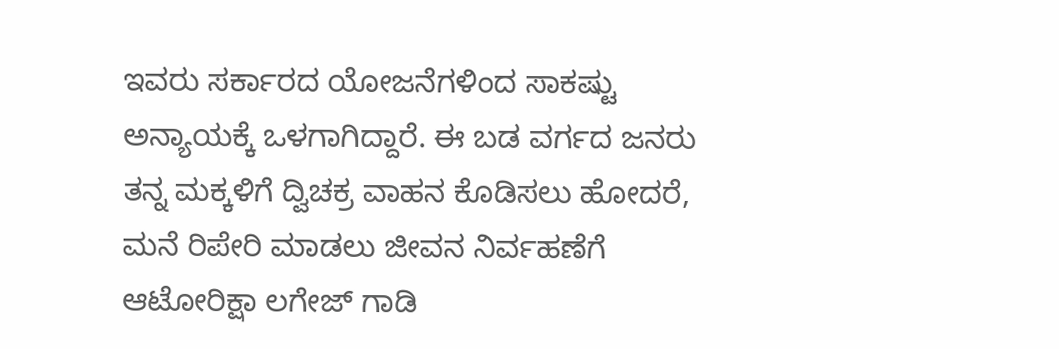ಇವರು ಸರ್ಕಾರದ ಯೋಜನೆಗಳಿಂದ ಸಾಕಷ್ಟು ಅನ್ಯಾಯಕ್ಕೆ ಒಳಗಾಗಿದ್ದಾರೆ. ಈ ಬಡ ವರ್ಗದ ಜನರು ತನ್ನ ಮಕ್ಕಳಿಗೆ ದ್ವಿಚಕ್ರ ವಾಹನ ಕೊಡಿಸಲು ಹೋದರೆ, ಮನೆ ರಿಪೇರಿ ಮಾಡಲು ಜೀವನ ನಿರ್ವಹಣೆಗೆ ಆಟೋರಿಕ್ಷಾ ಲಗೇಜ್ ಗಾಡಿ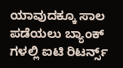ಯಾವುದಕ್ಕೂ ಸಾಲ ಪಡೆಯಲು ಬ್ಯಾಂಕ್ ಗಳಲ್ಲಿ ಐಟಿ ರಿಟರ್ನ್ಸ್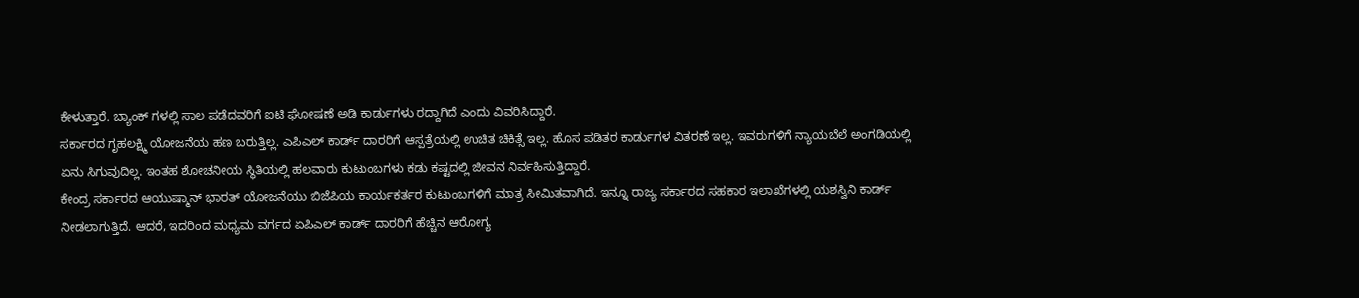ಕೇಳುತ್ತಾರೆ. ಬ್ಯಾಂಕ್ ಗಳಲ್ಲಿ ಸಾಲ ಪಡೆದವರಿಗೆ ಐಟಿ ಘೋಷಣೆ ಅಡಿ ಕಾರ್ಡುಗಳು ರದ್ದಾಗಿದೆ ಎಂದು ವಿವರಿಸಿದ್ದಾರೆ.
ಸರ್ಕಾರದ ಗೃಹಲಕ್ಷ್ಮಿ ಯೋಜನೆಯ ಹಣ ಬರುತ್ತಿಲ್ಲ. ಎಪಿಎಲ್ ಕಾರ್ಡ್ ದಾರರಿಗೆ ಆಸ್ಪತ್ರೆಯಲ್ಲಿ ಉಚಿತ ಚಿಕಿತ್ಸೆ ಇಲ್ಲ. ಹೊಸ ಪಡಿತರ ಕಾರ್ಡುಗಳ ವಿತರಣೆ ಇಲ್ಲ. ಇವರುಗಳಿಗೆ ನ್ಯಾಯಬೆಲೆ ಅಂಗಡಿಯಲ್ಲಿ ಏನು ಸಿಗುವುದಿಲ್ಲ. ಇಂತಹ ಶೋಚನೀಯ ಸ್ಥಿತಿಯಲ್ಲಿ ಹಲವಾರು ಕುಟುಂಬಗಳು ಕಡು ಕಷ್ಟದಲ್ಲಿ ಜೀವನ ನಿರ್ವಹಿಸುತ್ತಿದ್ದಾರೆ.
ಕೇಂದ್ರ ಸರ್ಕಾರದ ಆಯುಷ್ಮಾನ್ ಭಾರತ್ ಯೋಜನೆಯು ಬಿಜೆಪಿಯ ಕಾರ್ಯಕರ್ತರ ಕುಟುಂಬಗಳಿಗೆ ಮಾತ್ರ ಸೀಮಿತವಾಗಿದೆ. ಇನ್ನೂ ರಾಜ್ಯ ಸರ್ಕಾರದ ಸಹಕಾರ ಇಲಾಖೆಗಳಲ್ಲಿ ಯಶಸ್ವಿನಿ ಕಾರ್ಡ್ ನೀಡಲಾಗುತ್ತಿದೆ. ಆದರೆ, ಇದರಿಂದ ಮಧ್ಯಮ ವರ್ಗದ ಏಪಿಎಲ್ ಕಾರ್ಡ್ ದಾರರಿಗೆ ಹೆಚ್ಚಿನ ಆರೋಗ್ಯ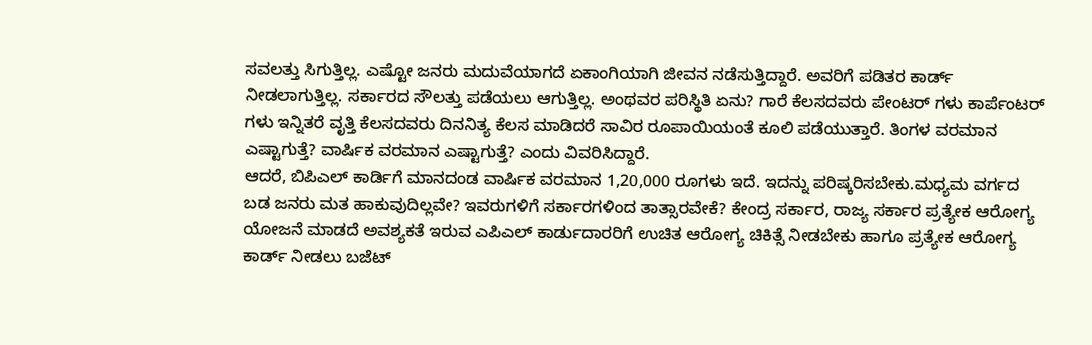ಸವಲತ್ತು ಸಿಗುತ್ತಿಲ್ಲ. ಎಷ್ಟೋ ಜನರು ಮದುವೆಯಾಗದೆ ಏಕಾಂಗಿಯಾಗಿ ಜೀವನ ನಡೆಸುತ್ತಿದ್ದಾರೆ. ಅವರಿಗೆ ಪಡಿತರ ಕಾರ್ಡ್ ನೀಡಲಾಗುತ್ತಿಲ್ಲ. ಸರ್ಕಾರದ ಸೌಲತ್ತು ಪಡೆಯಲು ಆಗುತ್ತಿಲ್ಲ. ಅಂಥವರ ಪರಿಸ್ಥಿತಿ ಏನು? ಗಾರೆ ಕೆಲಸದವರು ಪೇಂಟರ್ ಗಳು ಕಾರ್ಪೆಂಟರ್ ಗಳು ಇನ್ನಿತರೆ ವೃತ್ತಿ ಕೆಲಸದವರು ದಿನನಿತ್ಯ ಕೆಲಸ ಮಾಡಿದರೆ ಸಾವಿರ ರೂಪಾಯಿಯಂತೆ ಕೂಲಿ ಪಡೆಯುತ್ತಾರೆ. ತಿಂಗಳ ವರಮಾನ ಎಷ್ಟಾಗುತ್ತೆ? ವಾರ್ಷಿಕ ವರಮಾನ ಎಷ್ಟಾಗುತ್ತೆ? ಎಂದು ವಿವರಿಸಿದ್ದಾರೆ.
ಆದರೆ, ಬಿಪಿಎಲ್ ಕಾರ್ಡಿಗೆ ಮಾನದಂಡ ವಾರ್ಷಿಕ ವರಮಾನ 1,20,000 ರೂಗಳು ಇದೆ. ಇದನ್ನು ಪರಿಷ್ಕರಿಸಬೇಕು.ಮಧ್ಯಮ ವರ್ಗದ ಬಡ ಜನರು ಮತ ಹಾಕುವುದಿಲ್ಲವೇ? ಇವರುಗಳಿಗೆ ಸರ್ಕಾರಗಳಿಂದ ತಾತ್ಸಾರವೇಕೆ? ಕೇಂದ್ರ ಸರ್ಕಾರ, ರಾಜ್ಯ ಸರ್ಕಾರ ಪ್ರತ್ಯೇಕ ಆರೋಗ್ಯ ಯೋಜನೆ ಮಾಡದೆ ಅವಶ್ಯಕತೆ ಇರುವ ಎಪಿಎಲ್ ಕಾರ್ಡುದಾರರಿಗೆ ಉಚಿತ ಆರೋಗ್ಯ ಚಿಕಿತ್ಸೆ ನೀಡಬೇಕು ಹಾಗೂ ಪ್ರತ್ಯೇಕ ಆರೋಗ್ಯ ಕಾರ್ಡ್ ನೀಡಲು ಬಜೆಟ್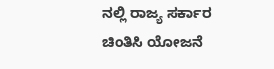ನಲ್ಲಿ ರಾಜ್ಯ ಸರ್ಕಾರ ಚಿಂತಿಸಿ ಯೋಜನೆ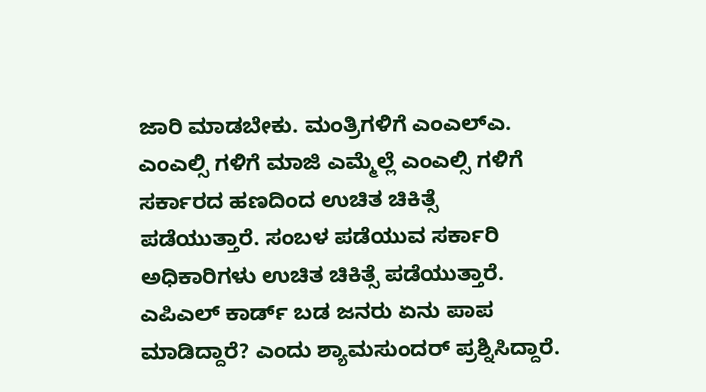ಜಾರಿ ಮಾಡಬೇಕು. ಮಂತ್ರಿಗಳಿಗೆ ಎಂಎಲ್ಎ. ಎಂಎಲ್ಸಿ ಗಳಿಗೆ ಮಾಜಿ ಎಮ್ಮೆಲ್ಲೆ ಎಂಎಲ್ಸಿ ಗಳಿಗೆ ಸರ್ಕಾರದ ಹಣದಿಂದ ಉಚಿತ ಚಿಕಿತ್ಸೆ ಪಡೆಯುತ್ತಾರೆ. ಸಂಬಳ ಪಡೆಯುವ ಸರ್ಕಾರಿ ಅಧಿಕಾರಿಗಳು ಉಚಿತ ಚಿಕಿತ್ಸೆ ಪಡೆಯುತ್ತಾರೆ. ಎಪಿಎಲ್ ಕಾರ್ಡ್ ಬಡ ಜನರು ಏನು ಪಾಪ ಮಾಡಿದ್ದಾರೆ? ಎಂದು ಶ್ಯಾಮಸುಂದರ್ ಪ್ರಶ್ನಿಸಿದ್ದಾರೆ.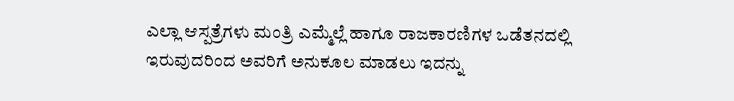ಎಲ್ಲಾ ಆಸ್ಪತ್ರೆಗಳು ಮಂತ್ರಿ ಎಮ್ಮೆಲ್ಲೆ ಹಾಗೂ ರಾಜಕಾರಣಿಗಳ ಒಡೆತನದಲ್ಲಿ ಇರುವುದರಿಂದ ಅವರಿಗೆ ಅನುಕೂಲ ಮಾಡಲು ಇದನ್ನು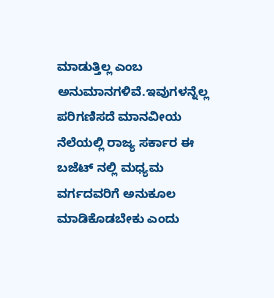ಮಾಡುತ್ತಿಲ್ಲ ಎಂಬ ಅನುಮಾನಗಳಿವೆ.ಇವುಗಳನ್ನೆಲ್ಲ ಪರಿಗಣಿಸದೆ ಮಾನವೀಯ ನೆಲೆಯಲ್ಲಿ ರಾಜ್ಯ ಸರ್ಕಾರ ಈ ಬಜೆಟ್ ನಲ್ಲಿ ಮಧ್ಯಮ ವರ್ಗದವರಿಗೆ ಅನುಕೂಲ ಮಾಡಿಕೊಡಬೇಕು ಎಂದು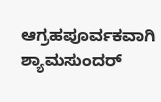ಆಗ್ರಹಪೂರ್ವಕವಾಗಿ ಶ್ಯಾಮಸುಂದರ್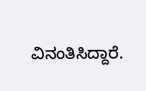ವಿನಂತಿಸಿದ್ದಾರೆ.